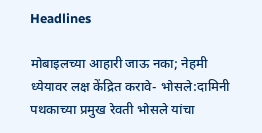Headlines

मोबाइलच्या आहारी जाऊ नका; नेहमी ध्येयावर लक्ष केंद्रित करावे- भोसले:दामिनी पथकाच्या प्रमुख रेवती भोसले यांचा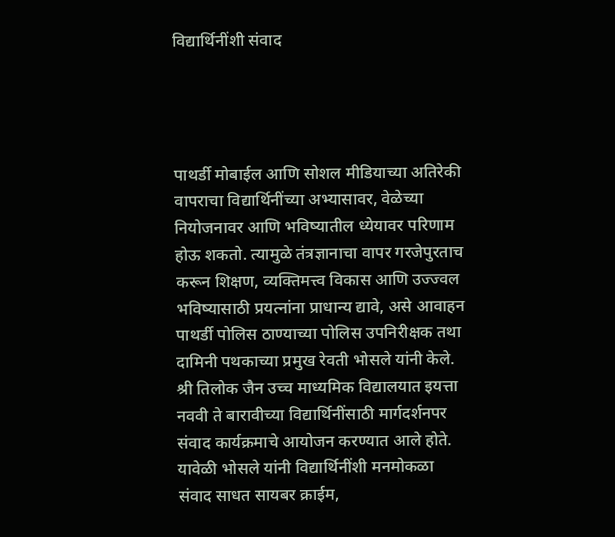विद्यार्थिनींशी संवाद




पाथर्डी मोबाईल आणि सोशल मीडियाच्या अतिरेकी वापराचा विद्यार्थिनींच्या अभ्यासावर, वेळेच्या नियोजनावर आणि भविष्यातील ध्येयावर परिणाम होऊ शकतो. त्यामुळे तंत्रज्ञानाचा वापर गरजेपुरताच करून शिक्षण, व्यक्तिमत्त्व विकास आणि उज्ज्वल भविष्यासाठी प्रयत्नांना प्राधान्य द्यावे, असे आवाहन पाथर्डी पोलिस ठाण्याच्या पोलिस उपनिरीक्षक तथा दामिनी पथकाच्या प्रमुख रेवती भोसले यांनी केले. श्री तिलोक जैन उच्च माध्यमिक विद्यालयात इयत्ता नववी ते बारावीच्या विद्यार्थिनींसाठी मार्गदर्शनपर संवाद कार्यक्रमाचे आयोजन करण्यात आले होते. यावेळी भोसले यांनी विद्यार्थिनींशी मनमोकळा संवाद साधत सायबर क्राईम,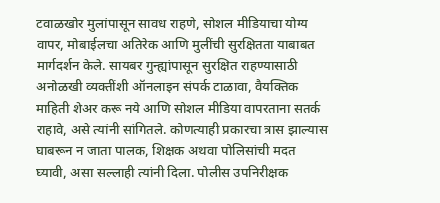टवाळखोर मुलांपासून सावध राहणे, सोशल मीडियाचा योग्य वापर, मोबाईलचा अतिरेक आणि मुलींची सुरक्षितता याबाबत मार्गदर्शन केले. सायबर गुन्ह्यांपासून सुरक्षित राहण्यासाठी अनोळखी व्यक्तींशी ऑनलाइन संपर्क टाळावा, वैयक्तिक माहिती शेअर करू नये आणि सोशल मीडिया वापरताना सतर्क राहावे, असे त्यांनी सांगितले. कोणत्याही प्रकारचा त्रास झाल्यास घाबरून न जाता पालक, शिक्षक अथवा पोलिसांची मदत घ्यावी, असा सल्लाही त्यांनी दिला. पोलीस उपनिरीक्षक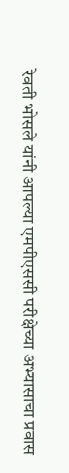रेवती भोसले यांनी आपल्या एमपीएससी परीक्षेच्या अभ्यासाचा प्रवास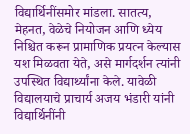विद्यार्थिनींसमोर मांडला. सातत्य, मेहनत, वेळेचे नियोजन आणि ध्येय निश्चित करून प्रामाणिक प्रयत्न केल्यास यश मिळवता येते, असे मार्गदर्शन त्यांनी उपस्थित विद्यार्थ्यांना केले. यावेळी विद्यालयाचे प्राचार्य अजय भंडारी यांनी विद्यार्थिनींनी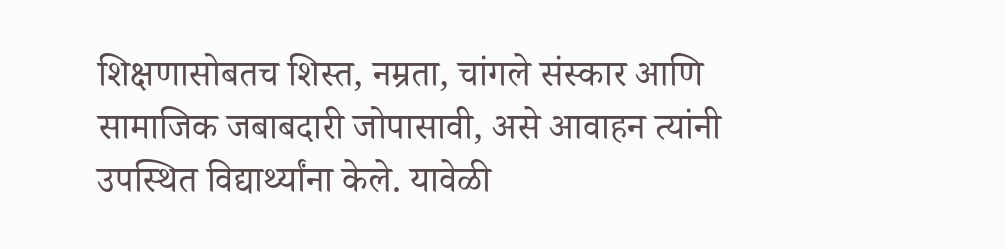शिक्षणासोबतच शिस्त, नम्रता, चांगले संस्कार आणि सामाजिक जबाबदारी जोपासावी, असे आवाहन त्यांनी उपस्थित विद्यार्थ्यांना केले. यावेळी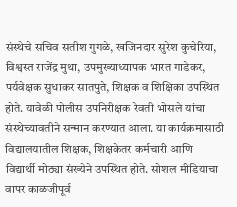संस्थेचे सचिव सतीश गुगळे, खजिनदार सुरेश कुचेरिया, विश्वस्त राजेंद्र मुथा, उपमुख्याध्यापक भारत गाडेकर, पर्यवेक्षक सुधाकर सातपुते, शिक्षक व शिक्षिका उपस्थित होते. यावेळी पोलीस उपनिरीक्षक रेवती भोसले यांचा संस्थेच्यावतीने सन्मान करण्यात आला. या कार्यक्रमासाठी विद्यालयातील शिक्षक, शिक्षकेतर कर्मचारी आणि विद्यार्थी मोठ्या संख्येने उपस्थित होते. सोशल मीडियाचा वापर काळजीपूर्व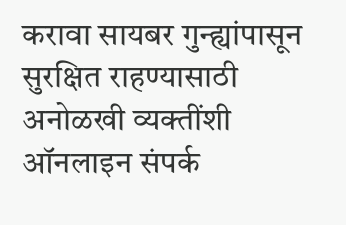करावा सायबर गुन्ह्यांपासून सुरक्षित राहण्यासाठी अनोळखी व्यक्तींशी ऑनलाइन संपर्क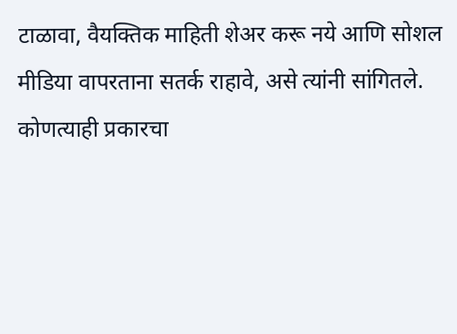टाळावा, वैयक्तिक माहिती शेअर करू नये आणि सोशल मीडिया वापरताना सतर्क राहावे, असे त्यांनी सांगितले. कोणत्याही प्रकारचा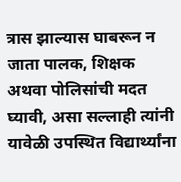त्रास झाल्यास घाबरून न जाता पालक, शिक्षक अथवा पोलिसांची मदत घ्यावी, असा सल्लाही त्यांनी यावेळी उपस्थित विद्यार्थ्यांना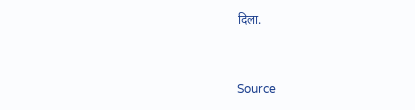दिला.



Source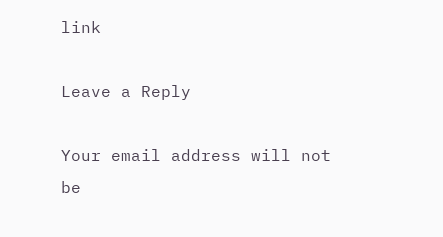link

Leave a Reply

Your email address will not be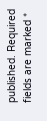published. Required fields are marked *